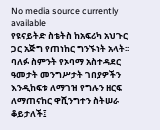No media source currently available
የዩናይትድ ስቴትስ ከአፍሪካ አህጉር ጋር አጅግ የጠነከር ግንኙነት አላት፡፡ ባለፉ ስምንት የኦባማ አስተዳደር ዓመታት መንግሥታት ገበያዎችን እንዲከፍቱ ለማገዝ የግሉን ዘርፍ ለማጠናከር ዋሺንግተን ስትሠራ ቆይታለች፤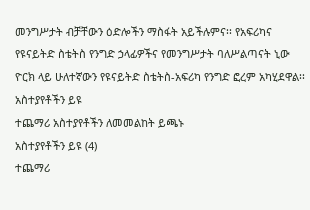መንግሥታት ብቻቸውን ዕድሎችን ማስፋት አይችሉምና፡፡ የአፍሪካና የዩናይትድ ስቴትስ የንግድ ኃላፊዎችና የመንግሥታት ባለሥልጣናት ኒው ዮርክ ላይ ሁለተኛውን የዩናይትድ ስቴትስ-አፍሪካ የንግድ ፎረም አካሂደዋል፡፡
አስተያየቶችን ይዩ
ተጨማሪ አስተያየቶችን ለመመልከት ይጫኑ
አስተያየቶችን ይዩ (4)
ተጨማሪ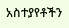አስተያየቶችን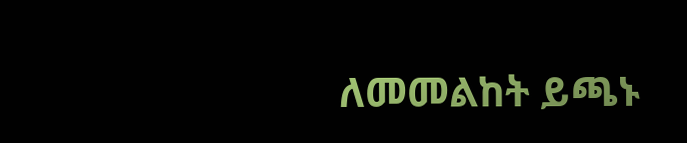ለመመልከት ይጫኑ